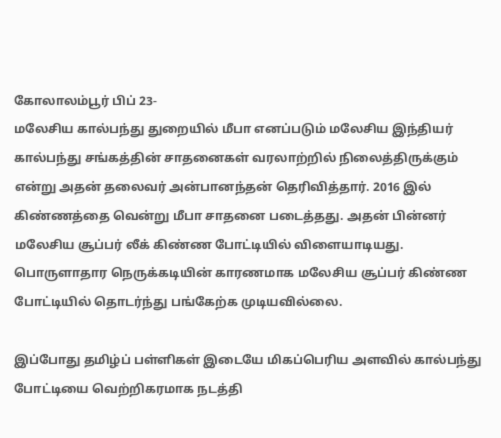கோலாலம்பூர் பிப் 23-
மலேசிய கால்பந்து துறையில் மீபா எனப்படும் மலேசிய இந்தியர் கால்பந்து சங்கத்தின் சாதனைகள் வரலாற்றில் நிலைத்திருக்கும் என்று அதன் தலைவர் அன்பானந்தன் தெரிவித்தார். 2016 இல் கிண்ணத்தை வென்று மீபா சாதனை படைத்தது. அதன் பின்னர் மலேசிய சூப்பர் லீக் கிண்ண போட்டியில் விளையாடியது.
பொருளாதார நெருக்கடியின் காரணமாக மலேசிய சூப்பர் கிண்ண போட்டியில் தொடர்ந்து பங்கேற்க முடியவில்லை.

இப்போது தமிழ்ப் பள்ளிகள் இடையே மிகப்பெரிய அளவில் கால்பந்து போட்டியை வெற்றிகரமாக நடத்தி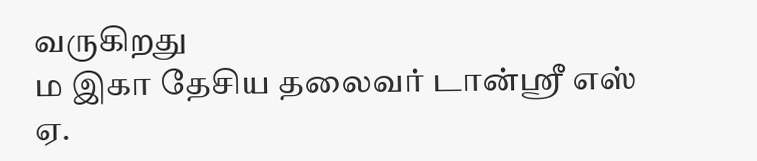வருகிறது
ம இகா தேசிய தலைவர் டான்ஸ்ரீ எஸ் ஏ.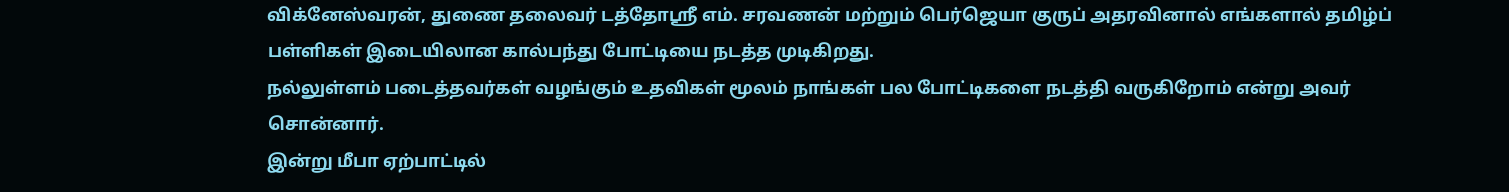விக்னேஸ்வரன், துணை தலைவர் டத்தோஸ்ரீ எம். சரவணன் மற்றும் பெர்ஜெயா குருப் அதரவினால் எங்களால் தமிழ்ப் பள்ளிகள் இடையிலான கால்பந்து போட்டியை நடத்த முடிகிறது.
நல்லுள்ளம் படைத்தவர்கள் வழங்கும் உதவிகள் மூலம் நாங்கள் பல போட்டிகளை நடத்தி வருகிறோம் என்று அவர் சொன்னார்.
இன்று மீபா ஏற்பாட்டில்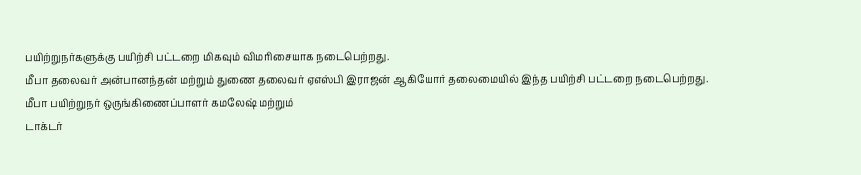பயிற்றுநர்களுக்கு பயிற்சி பட்டறை மிகவும் விமரிசையாக நடைபெற்றது.
மீபா தலைவர் அன்பானந்தன் மற்றும் துணை தலைவர் ஏஎஸ்பி இராஜன் ஆகியோர் தலைமையில் இந்த பயிற்சி பட்டறை நடைபெற்றது.
மீபா பயிற்றுநர் ஒருங்கிணைப்பாளர் கமலேஷ் மற்றும்
டாக்டர்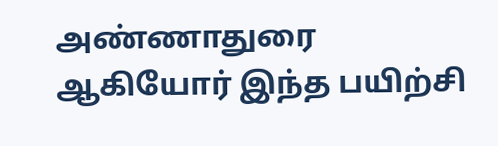அண்ணாதுரை ஆகியோர் இந்த பயிற்சி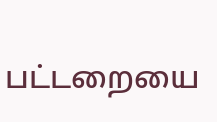பட்டறையை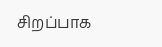சிறப்பாக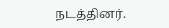நடத்தினர்.